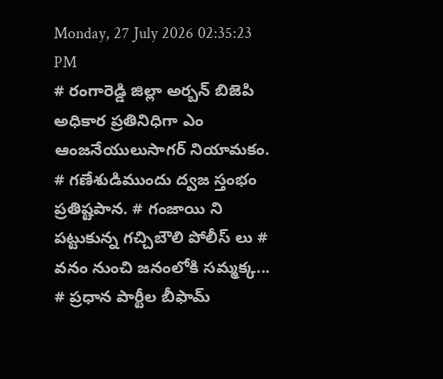Monday, 27 July 2026 02:35:23 PM
# రంగారెడ్డి జిల్లా అర్బన్ బిజెపి అధికార ప్రతినిధిగా ఎం ఆంజనేయులుసాగర్ నియామకం. # గణేశుడిముందు ద్వజ స్తంభం ప్రతిష్టపాన. # గంజాయి ని పట్టుకున్న గచ్చిబౌలి పోలీస్ లు # వనం నుంచి జనంలోకి సమ్మక్క... # ప్రధాన పార్టీల బీఫామ్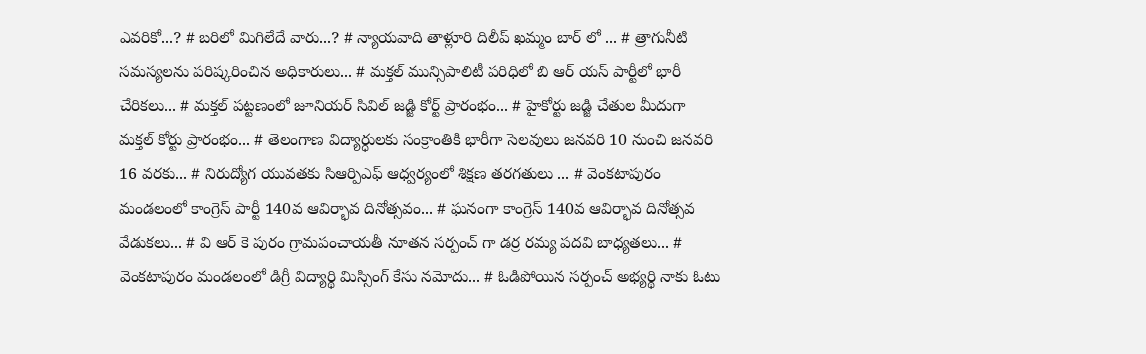ఎవరికో...? # బరిలో మిగిలేదే వారు...? # న్యాయవాది తాళ్లూరి దిలీప్ ఖమ్మం బార్ లో ... # త్రాగునీటి సమస్యలను పరిష్కరించిన అధికారులు... # మక్తల్ మున్సిపాలిటీ పరిధిలో బి ఆర్ యస్ పార్టీలో భారీ చేరికలు... # మక్తల్ పట్టణంలో జూనియర్ సివిల్ జడ్జి కోర్ట్ ప్రారంభం... # హైకోర్టు జడ్జి చేతుల మీదుగా మక్తల్ కోర్టు ప్రారంభం... # తెలంగాణ విద్యార్ధులకు సంక్రాంతికి భారీగా సెలవులు జనవరి 10 నుంచి జనవరి 16 వరకు... # నిరుద్యోగ యువతకు సిఆర్పిఎఫ్ ఆధ్వర్యంలో శిక్షణ తరగతులు ... # వెంకటాపురం మండలంలో కాంగ్రెస్ పార్టీ 140వ ఆవిర్భావ దినోత్సవం... # ఘనంగా కాంగ్రెస్ 140వ ఆవిర్భావ దినోత్సవ వేడుకలు... # వి ఆర్ కె పురం గ్రామపంచాయతీ నూతన సర్పంచ్ గా డర్ర రమ్య పదవి బాధ్యతలు... # వెంకటాపురం మండలంలో డిగ్రీ విద్యార్థి మిస్సింగ్ కేసు నమోదు... # ఓడిపోయిన సర్పంచ్ అభ్యర్థి నాకు ఓటు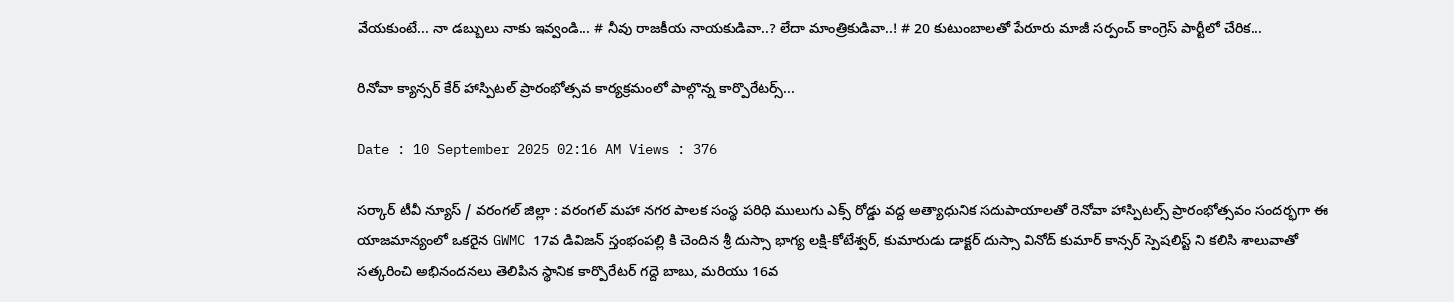వేయకుంటే... నా డబ్బులు నాకు ఇవ్వండి... # నీవు రాజకీయ నాయకుడివా..? లేదా మాంత్రికుడివా..! # 20 కుటుంబాలతో పేరూరు మాజీ సర్పంచ్ కాంగ్రెస్ పార్టీలో చేరిక...

రినోవా క్యాన్సర్ కేర్ హాస్పిటల్ ప్రారంభోత్సవ కార్యక్రమంలో పాల్గొన్న కార్పొరేటర్స్...

Date : 10 September 2025 02:16 AM Views : 376

సర్కార్ టీవీ న్యూస్ / వరంగల్ జిల్లా : వరంగల్ మహా నగర పాలక సంస్థ పరిధి ములుగు ఎక్స్ రోడ్డు వద్ద అత్యాధునిక సదుపాయాలతో రెనోవా హాస్పిటల్స్ ప్రారంభోత్సవం సందర్భగా ఈ యాజమాన్యంలో ఒకరైన GWMC 17వ డివిజన్ స్తంభంపల్లి కి చెందిన శ్రీ దుస్సా భాగ్య లక్షి-కోటేశ్వర్, కుమారుడు డాక్టర్ దుస్సా వినోద్ కుమార్ కాన్సర్ స్పెషలిస్ట్ ని కలిసి శాలువాతో సత్కరించి అభినందనలు తెలిపిన స్థానిక కార్పొరేటర్ గద్దె బాబు, మరియు 16వ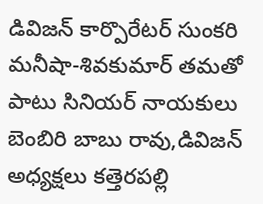డివిజన్ కార్పొరేటర్ సుంకరి మనీషా-శివకుమార్ తమతో పాటు సినియర్ నాయకులు బెంబిరి బాబు రావు,డివిజన్ అధ్యక్షలు కత్తెరపల్లి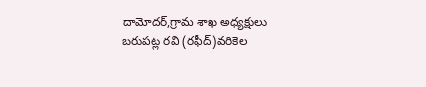దామోదర్,గ్రామ శాఖ అధ్యక్షులు బరుపట్ల రవి (రఫీద్)వరికెల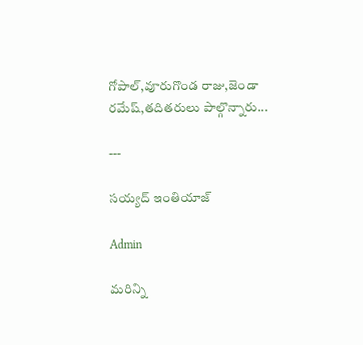గోపాల్,వూరుగొండ రాజు,జెండా రమేష్,తదితరులు పాల్గొన్నారు...

---

సయ్యద్ ఇంతియాజ్

Admin

మరిన్ని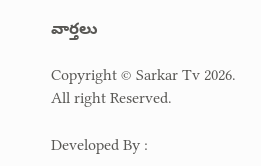వార్తలు

Copyright © Sarkar Tv 2026. All right Reserved.

Developed By :